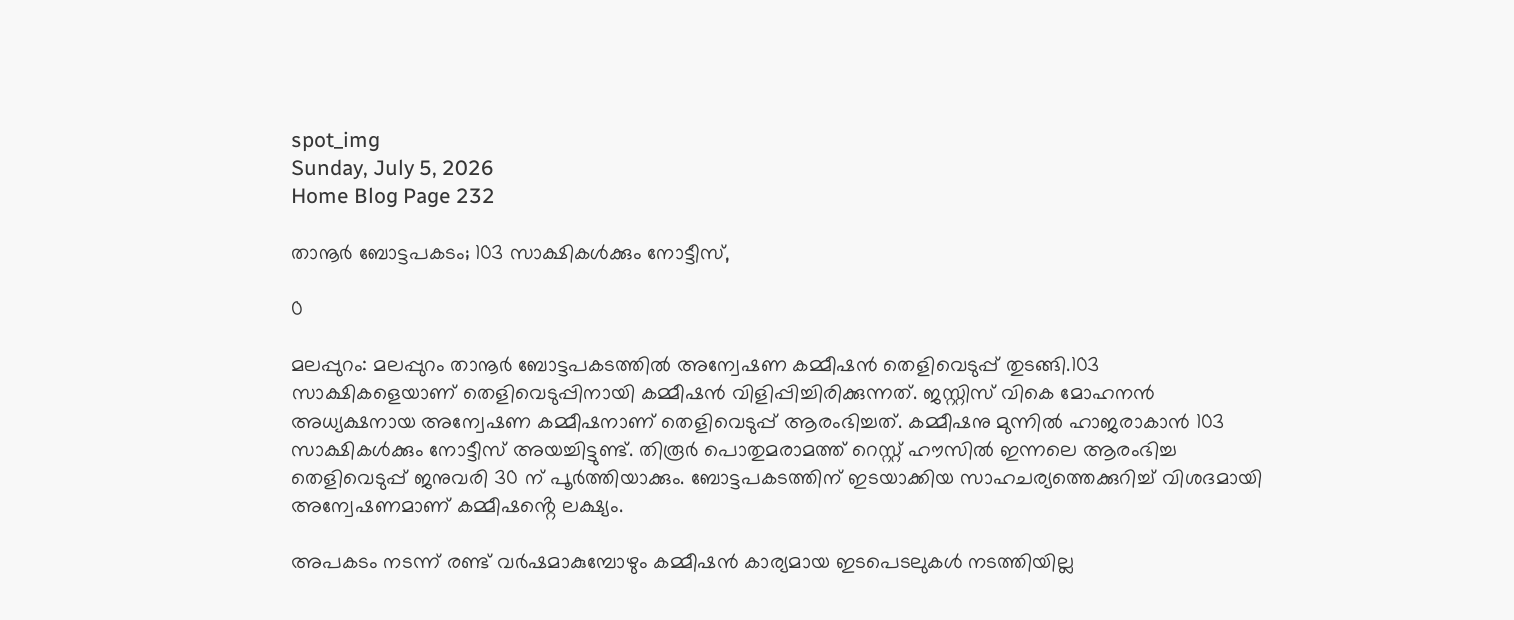spot_img
Sunday, July 5, 2026
Home Blog Page 232

താനൂർ ബോട്ടപകടം; 103 സാക്ഷികൾക്കും നോട്ടീസ്,

0

മലപ്പുറം: മലപ്പുറം താനൂർ ബോട്ടപകടത്തിൽ അന്വേഷണ കമ്മീഷൻ തെളിവെടുപ്പ് തുടങ്ങി.103 സാക്ഷികളെയാണ് തെളിവെടുപ്പിനായി കമ്മീഷൻ വിളിപ്പിച്ചിരിക്കുന്നത്. ജസ്റ്റിസ് വികെ മോഹനൻ അധ്യക്ഷനായ അന്വേഷണ കമ്മീഷനാണ് തെളിവെടുപ്പ് ആരംഭിച്ചത്. കമ്മീഷനു മുന്നിൽ ഹാജരാകാൻ 103 സാക്ഷികൾക്കും നോട്ടീസ് അയച്ചിട്ടുണ്ട്. തിരൂർ പൊതുമരാമത്ത് റെസ്റ്റ് ഹൗസിൽ ഇന്നലെ ആരംഭിച്ച തെളിവെടുപ്പ് ജനുവരി 30 ന് പൂർത്തിയാക്കും. ബോട്ടപകടത്തിന് ഇടയാക്കിയ സാഹചര്യത്തെക്കുറിച്ച് വിശദമായി അന്വേഷണമാണ് കമ്മീഷൻ്റെ ലക്ഷ്യം.

അപകടം നടന്ന് രണ്ട് വർഷമാകുമ്പോഴും കമ്മീഷൻ കാര്യമായ ഇടപെടലുകൾ നടത്തിയില്ല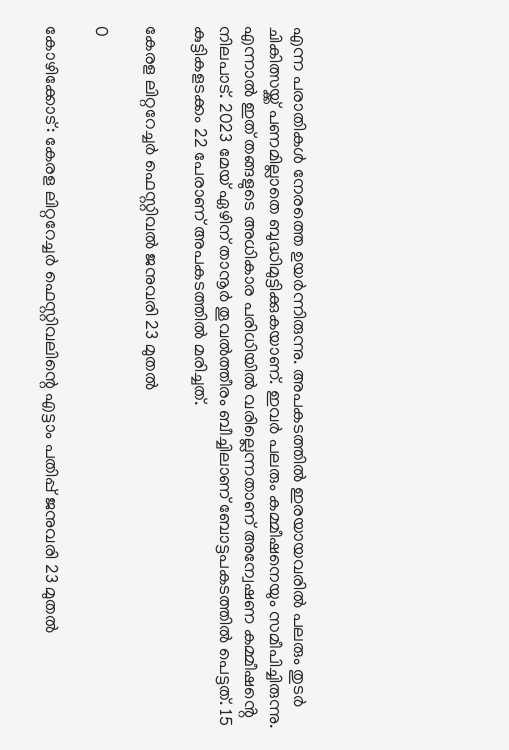എന്ന പരാതികൾ നേരത്തെ ഉയർന്നിരുന്നു. അപകടത്തിൽ ഇരയായവരിൽ പലരും തുടർ ചികിത്സയ്ക്ക് പണമില്ലാതെ ബുദ്ധിമുട്ടിക്കുകയാണ്. ഇവർ പലരും കമ്മീഷനെയും സമീപിച്ചിരുന്നു.
എന്നാൽ ഇത് തങ്ങളുടെ അധികാര പരിധിയിൽ വരില്ലെന്നതാണ് അന്വേഷണ കമ്മീഷൻ്റെ നിലപാട്. 2023 മേയ് ഏഴിന് താനൂർ തൂവൽത്തീരം ബീച്ചിലാണ് ബോട്ടപകടത്തിൽ പെട്ടത്. 15 കുട്ടികളടക്കം 22 പേരാണ് അപകടത്തിൽ മരിച്ചത്.

കേരള ലിറ്ററേച്ചർ ഫെസ്റ്റിവൽ ജനുവരി 23 മുതൽ

0

കോഴിക്കോട്: കേരള ലിറ്ററേച്ചർ ഫെസ്റ്റിവലിന്റെ എട്ടാം പതിപ്പ് ജനുവരി 23 മുതൽ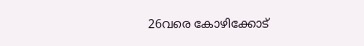26വരെ കോഴിക്കോട്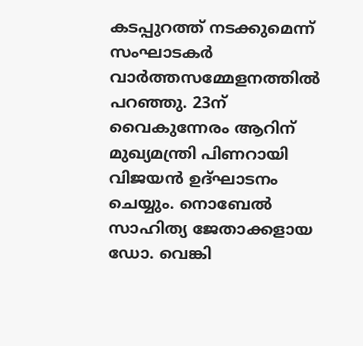കടപ്പുറത്ത് നടക്കുമെന്ന് സംഘാടകർ വാർത്തസമ്മേളനത്തിൽ പറഞ്ഞു. 23ന് വൈകുന്നേരം ആറിന് മുഖ്യമന്ത്രി പിണറായി വിജയൻ ഉദ്ഘാടനം ചെയ്യും. നൊബേൽ സാഹിത്യ ജേതാക്കളായ ഡോ. വെങ്കി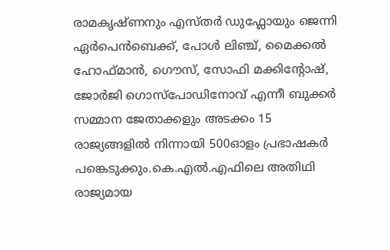രാമകൃഷ്ണനും എസ്തർ ഡുഫ്ലോയും ജെന്നി ഏർപെൻബെക്ക്, പോൾ ലിഞ്ച്, മൈക്കൽ ഹോഫ്മാൻ, ഗൌസ്, സോഫി മക്കിന്റോഷ്, ജോർജി ഗൊസ്പോഡിനോവ് എന്നീ ബുക്കർ സമ്മാന ജേതാക്കളും അടക്കം 15 രാജ്യങ്ങളിൽ നിന്നായി 500ഓളം പ്രഭാഷകർ പങ്കെടുക്കും.കെ.എൽ.എഫിലെ അതിഥി രാജ്യമായ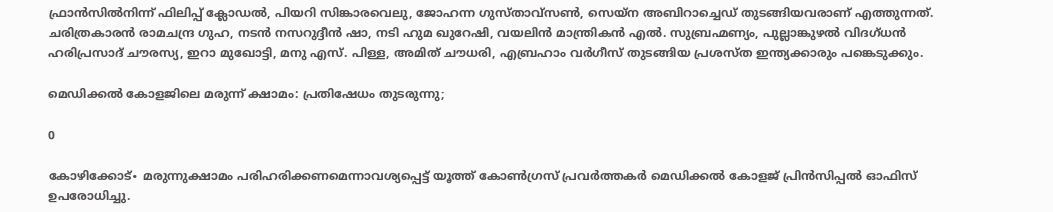ഫ്രാൻസിൽനിന്ന് ഫിലിപ്പ് ക്ലോഡൽ, പിയറി സിങ്കാരവെലു, ജോഹന്ന ഗുസ്താവ്സൺ, സെയ്‌ന അബിറാച്ചെഡ് തുടങ്ങിയവരാണ് എത്തുന്നത്. ചരിത്രകാരൻ രാമചന്ദ്ര ഗുഹ, നടൻ നസറുദ്ദീൻ ഷാ, നടി ഹുമ ഖുറേഷി, വയലിൻ മാന്ത്രികൻ എൽ. സുബ്രഹ്മണ്യം, പുല്ലാങ്കുഴൽ വിദഗ്ധൻ ഹരിപ്രസാദ് ചൗരസ്യ, ഇറാ മുഖോട്ടി, മനു എസ്. പിള്ള, അമിത് ചൗധരി, എബ്രഹാം വർഗീസ് തുടങ്ങിയ പ്രശസ്ത ഇന്ത്യക്കാരും പങ്കെടുക്കും.

മെഡിക്കൽ കോളജിലെ മരുന്ന് ക്ഷാമം: പ്രതിഷേധം തുടരുന്നു;

0

കോഴിക്കോട്∙ മരുന്നുക്ഷാമം പരിഹരിക്കണമെന്നാവശ്യപ്പെട്ട് യൂത്ത് കോൺഗ്രസ് പ്രവർത്തകർ മെഡിക്കൽ കോളജ് പ്രിൻസിപ്പൽ ഓഫിസ് ഉപരോധിച്ചു.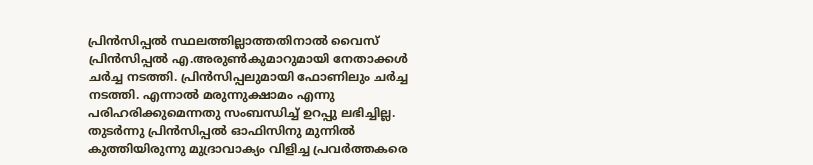പ്രിൻസിപ്പൽ സ്ഥലത്തില്ലാത്തതിനാൽ വൈസ് പ്രിൻസിപ്പൽ എ.അരുൺകുമാറുമായി നേതാക്കൾ ചർച്ച നടത്തി. പ്രിൻസിപ്പലുമായി ഫോണിലും ചർച്ച നടത്തി. എന്നാൽ മരുന്നുക്ഷാമം എന്നു പരിഹരിക്കുമെന്നതു സംബന്ധിച്ച് ഉറപ്പു ലഭിച്ചില്ല. തുടർന്നു പ്രിൻസിപ്പൽ ഓഫിസിനു മുന്നിൽ കുത്തിയിരുന്നു മുദ്രാവാക്യം വിളിച്ച പ്രവർത്തകരെ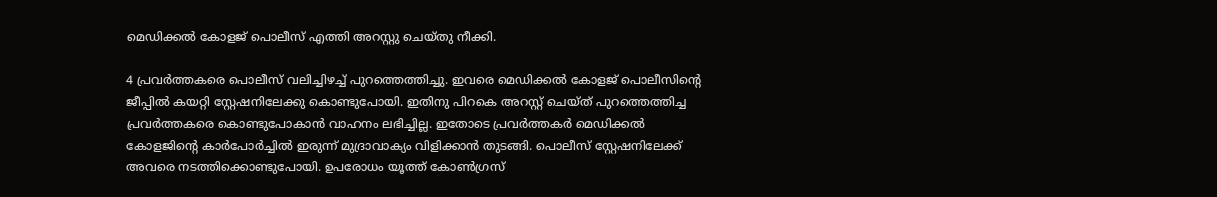മെഡിക്കൽ കോളജ് പൊലീസ് എത്തി അറസ്റ്റു ചെയ്തു നീക്കി.

4 പ്രവർത്തകരെ പൊലീസ് വലിച്ചിഴച്ച് പുറത്തെത്തിച്ചു. ഇവരെ മെഡിക്കൽ കോളജ് പൊലീസിന്റെ ജീപ്പിൽ കയറ്റി സ്റ്റേഷനിലേക്കു കൊണ്ടുപോയി. ഇതിനു പിറകെ അറസ്റ്റ് ചെയ്ത് പുറത്തെത്തിച്ച പ്രവർത്തകരെ കൊണ്ടുപോകാൻ വാഹനം ലഭിച്ചില്ല. ഇതോടെ പ്രവർത്തകർ മെഡിക്കൽ കോളജിന്റെ കാർപോർച്ചിൽ ഇരുന്ന് മുദ്രാവാക്യം വിളിക്കാൻ തുടങ്ങി. പൊലീസ് സ്റ്റേഷനിലേക്ക് അവരെ നടത്തിക്കൊണ്ടുപോയി. ഉപരോധം യൂത്ത് കോൺഗ്രസ്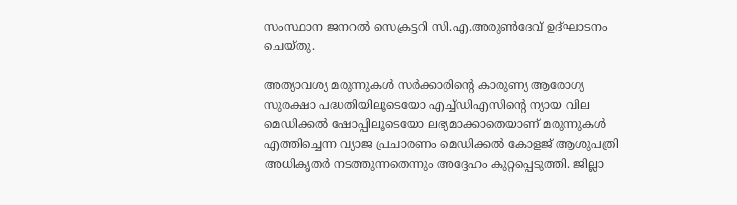സംസ്ഥാന ജനറൽ സെക്രട്ടറി സി.എ.അരുൺദേവ് ഉദ്ഘാടനം ചെയ്തു.

അത്യാവശ്യ മരുന്നുകൾ സർക്കാരിന്റെ കാരുണ്യ ആരോഗ്യ സുരക്ഷാ പദ്ധതിയിലൂടെയോ എച്ച്‌ഡിഎസിന്റെ ന്യായ വില മെഡിക്കൽ ഷോപ്പിലൂടെയോ ലഭ്യമാക്കാതെയാണ് മരുന്നുകൾ എത്തിച്ചെന്ന വ്യാജ പ്രചാരണം മെഡിക്കൽ കോളജ് ആശുപത്രി അധികൃതർ നടത്തുന്നതെന്നും അദ്ദേഹം കുറ്റപ്പെടുത്തി. ജില്ലാ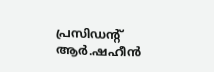പ്രസിഡന്റ് ആർ.ഷഹീൻ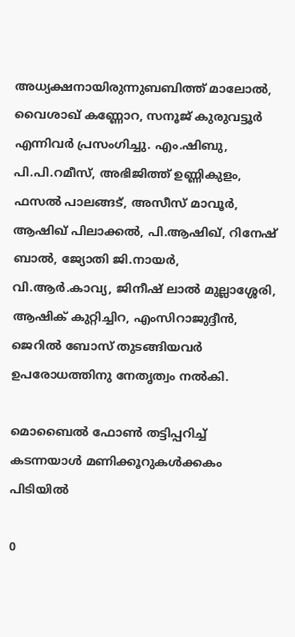അധ്യക്ഷനായിരുന്നുബബിത്ത് മാലോൽ, വൈശാഖ് കണ്ണോറ, സനൂജ് കുരുവട്ടൂർ എന്നിവർ പ്രസംഗിച്ചു. എം.ഷിബു, പി.പി.റമീസ്, അഭിജിത്ത് ഉണ്ണികുളം, ഫസൽ പാലങ്ങട്, അസീസ് മാവൂർ, ആഷിഖ് പിലാക്കൽ, പി.ആഷിഖ്, റിനേഷ് ബാൽ, ജ്യോതി ജി.നായർ, വി.ആർ.കാവ്യ, ജിനീഷ് ലാൽ മുല്ലാശ്ശേരി, ആഷിക് കുറ്റിച്ചിറ, എംസിറാജുദ്ദീൻ, ജെറിൽ ബോസ് തുടങ്ങിയവർ ഉപരോധത്തിനു നേതൃത്വം നൽകി.

മൊബൈൽ ഫോൺ തട്ടിപ്പറിച്ച് കടന്നയാൾ മണിക്കൂറുകൾക്കകം പിടിയിൽ

0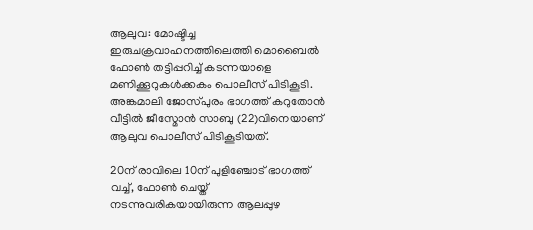ആലുവ: മോഷ്ടിച്ച ഇരുചക്രവാഹനത്തിലെത്തി മൊബൈൽ ഫോൺ തട്ടിപ്പറിച്ച് കടന്നയാളെ മണിക്കൂറുകൾക്കകം പൊലീസ് പിടികൂടി. അങ്കമാലി ജോസ്പുരം ഭാഗത്ത്‌ കറുതോൻ വീട്ടിൽ ജീസ്മോൻ സാബു (22)വിനെയാണ് ആലുവ പൊലീസ് പിടികൂടിയത്.

20ന് രാവിലെ 10ന് പുളിഞ്ചോട് ഭാഗത്ത് വച്ച്, ഫോൺ ചെയ്ത് നടന്നുവരികയായിരുന്ന ആലപ്പുഴ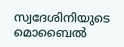സ്വദേശിനിയുടെ മൊബൈൽ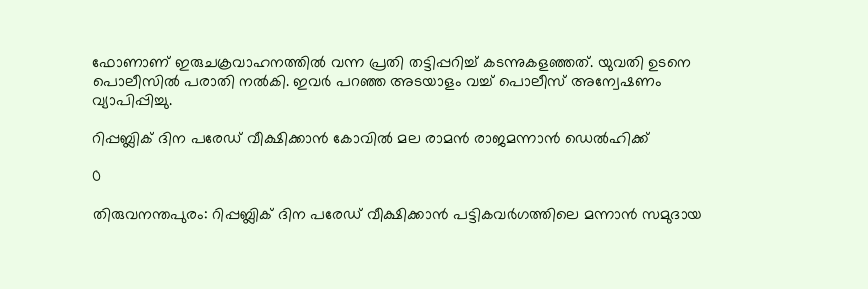ഫോണാണ് ഇരുചക്രവാഹനത്തിൽ വന്ന പ്രതി തട്ടിപ്പറിച്ച് കടന്നുകളഞ്ഞത്. യുവതി ഉടനെ പൊലീസിൽ പരാതി നൽകി. ഇവർ പറഞ്ഞ അടയാളം വച്ച് പൊലീസ് അന്വേഷണം വ്യാപിപ്പിച്ചു.

റിപ്പബ്ലിക് ദിന പരേഡ് വീക്ഷിക്കാൻ കോവിൽ മല രാമൻ രാജമന്നാൻ ഡെൽഹിക്ക്

0

തിരുവനന്തപുരം: റിപ്പബ്ലിക് ദിന പരേഡ് വീക്ഷിക്കാൻ പട്ടികവർഗത്തിലെ മന്നാൻ സമുദായ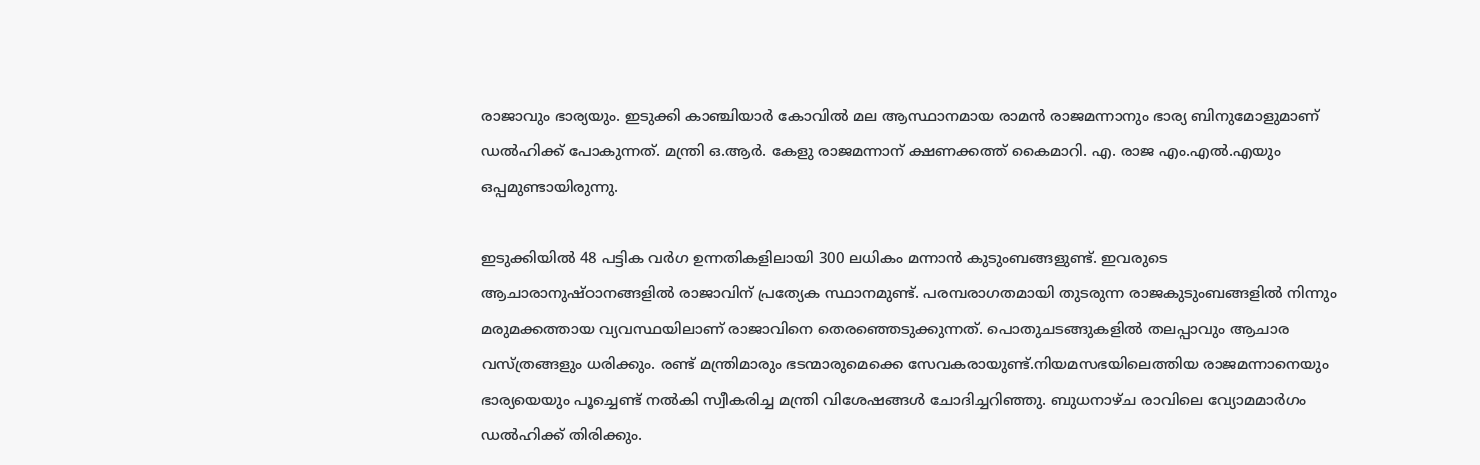രാജാവും ഭാര്യയും. ഇടുക്കി കാഞ്ചിയാർ കോവിൽ മല ആസ്ഥാനമായ രാമൻ രാജമന്നാനും ഭാര്യ ബിനുമോളുമാണ് ഡൽഹിക്ക് പോകുന്നത്. മന്ത്രി ഒ.ആർ. കേളു രാജമന്നാന് ക്ഷണക്കത്ത് കൈമാറി. എ. രാജ എം.എൽ.എയും ഒപ്പമുണ്ടായിരുന്നു.

ഇടുക്കിയിൽ 48 പട്ടിക വർഗ ഉന്നതികളിലായി 300 ലധികം മന്നാൻ കുടുംബങ്ങളുണ്ട്. ഇവരുടെ ആചാരാനുഷ്ഠാനങ്ങളിൽ രാജാവിന് പ്രത്യേക സ്ഥാനമുണ്ട്. പരമ്പരാഗതമായി തുടരുന്ന രാജകുടുംബങ്ങളിൽ നിന്നും മരുമക്കത്തായ വ്യവസ്ഥയിലാണ് രാജാവിനെ തെരഞ്ഞെടുക്കുന്നത്. പൊതുചടങ്ങുകളിൽ തലപ്പാവും ആചാര വസ്ത്രങ്ങളും ധരിക്കും. രണ്ട് മന്ത്രിമാരും ഭടന്മാരുമെക്കെ സേവകരായുണ്ട്.നിയമസഭയിലെത്തിയ രാജമന്നാനെയും ഭാര്യയെയും പൂച്ചെണ്ട് നൽകി സ്വീകരിച്ച മന്ത്രി വിശേഷങ്ങൾ ചോദിച്ചറിഞ്ഞു. ബുധനാഴ്ച രാവിലെ വ്യോമമാർഗം ഡൽഹിക്ക് തിരിക്കും.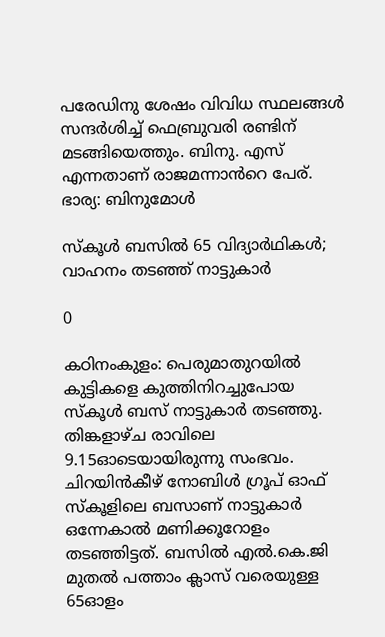പരേഡിനു ശേഷം വിവിധ സ്ഥലങ്ങൾ സന്ദർശിച്ച് ഫെബ്രുവരി രണ്ടിന് മടങ്ങിയെത്തും. ബിനു. എസ് എന്നതാണ് രാജമന്നാൻറെ പേര്. ഭാര്യ: ബിനുമോൾ

സ്കൂൾ ബസിൽ 65 വിദ്യാർഥികൾ; വാഹനം തടഞ്ഞ് നാട്ടുകാർ

0

കഠിനംകുളം: പെരുമാതുറയിൽ കുട്ടികളെ കുത്തിനിറച്ചുപോയ സ്കൂൾ ബസ് നാട്ടുകാർ തടഞ്ഞു. തിങ്കളാഴ്ച രാവിലെ 9.15ഓടെയായിരുന്നു സംഭവം. ചിറയിൻകീഴ് നോബിൾ ഗ്രൂപ് ഓഫ് സ്കൂളിലെ ബസാണ് നാട്ടുകാർ ഒന്നേകാൽ മണിക്കൂറോളം തടഞ്ഞിട്ടത്. ബസിൽ എൽ.കെ.ജി മുതൽ പത്താം ക്ലാസ് വരെയുള്ള 65ഓളം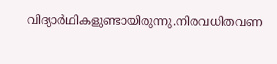വിദ്യാർഥികളുണ്ടായിരുന്നു.നിരവധിതവണ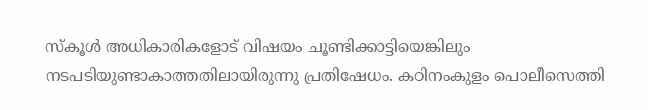സ്കൂൾ അധികാരികളോട് വിഷയം ചൂണ്ടിക്കാട്ടിയെങ്കിലും നടപടിയുണ്ടാകാത്തതിലായിരുന്നു പ്രതിഷേധം. കഠിനംകുളം പൊലീസെത്തി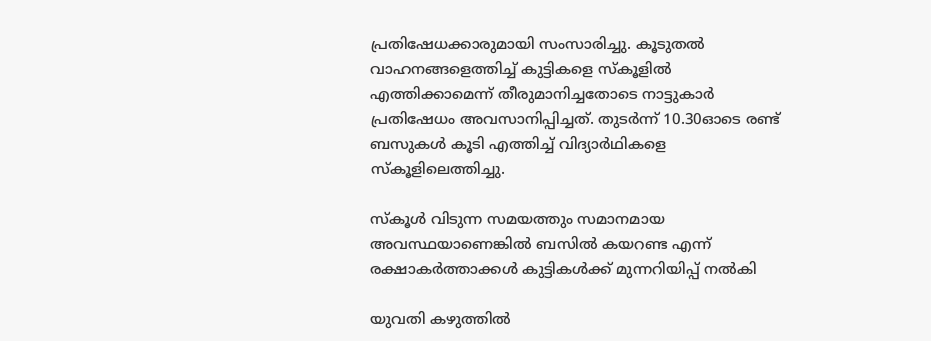പ്രതിഷേധക്കാരുമായി സംസാരിച്ചു. കൂടുതൽ വാഹനങ്ങളെത്തിച്ച് കുട്ടികളെ സ്കൂളിൽ എത്തിക്കാമെന്ന് തീരുമാനിച്ചതോടെ നാട്ടുകാർ പ്രതിഷേധം അവസാനിപ്പിച്ചത്. തുടർന്ന് 10.30ഓടെ രണ്ട് ബസുകൾ കൂടി എത്തിച്ച് വിദ്യാർഥികളെ സ്കൂളിലെത്തിച്ചു.

സ്കൂൾ വിടുന്ന സമയത്തും സമാനമായ അവസ്ഥയാണെങ്കിൽ ബസിൽ കയറണ്ട എന്ന് രക്ഷാകർത്താക്കൾ കുട്ടികൾക്ക് മുന്നറിയിപ്പ് നൽകി

യുവതി കഴുത്തിൽ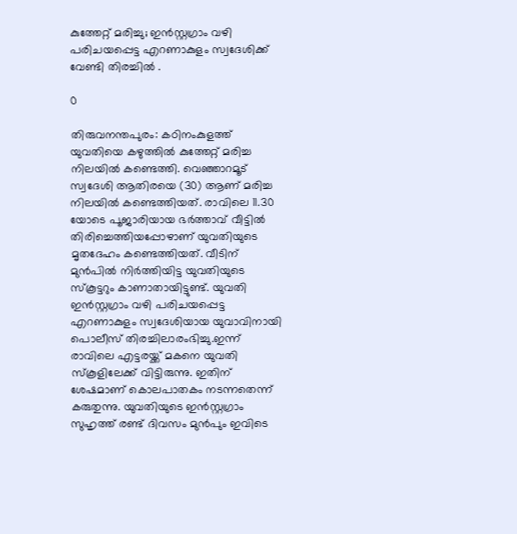കുത്തേറ്റ് മരിച്ചു; ഇൻസ്റ്റഗ്രാം വഴി പരിചയപ്പെട്ട എറണാകുളം സ്വദേശിക്ക് വേണ്ടി തിരച്ചിൽ .

0

തിരുവനന്തപുരം: കഠിനംകുളത്ത് യുവതിയെ കഴുത്തിൽ കുത്തേറ്റ് മരിച്ച നിലയിൽ കണ്ടെത്തി. വെഞ്ഞാറമൂട് സ്വദേശി ആതിരയെ (30) ആണ് മരിച്ച നിലയിൽ കണ്ടെത്തിയത്. രാവിലെ 11.30 യോടെ പൂജാരിയായ ഭർത്താവ് വീട്ടിൽ തിരിച്ചെത്തിയപ്പോഴാണ് യുവതിയുടെ മൃതദേഹം കണ്ടെത്തിയത്. വീടിന് മുൻപിൽ നിർത്തിയിട്ട യുവതിയുടെ സ്കൂട്ടറും കാണാതായിട്ടുണ്ട്. യുവതി ഇൻസ്റ്റഗ്രാം വഴി പരിചയപ്പെട്ട എറണാകുളം സ്വദേശിയായ യുവാവിനായി പൊലീസ് തിരച്ചിലാരംഭിച്ചു.ഇന്ന് രാവിലെ എട്ടരയ്ക്ക് മകനെ യുവതി സ്കൂളിലേക്ക് വിട്ടിരുന്നു. ഇതിന് ശേഷമാണ് കൊലപാതകം നടന്നതെന്ന് കരുതുന്നു. യുവതിയുടെ ഇൻസ്റ്റഗ്രാം സുഹൃത്ത് രണ്ട് ദിവസം മുൻപും ഇവിടെ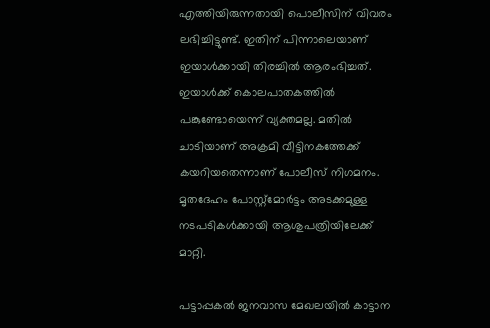എത്തിയിരുന്നതായി പൊലീസിന് വിവരം ലഭിച്ചിട്ടുണ്ട്. ഇതിന് പിന്നാലെയാണ് ഇയാൾക്കായി തിരച്ചിൽ ആരംഭിച്ചത്. ഇയാൾക്ക് കൊലപാതകത്തിൽ പങ്കുണ്ടോയെന്ന് വ്യക്തമല്ല. മതിൽ ചാടിയാണ് അക്രമി വീട്ടിനകത്തേക്ക് കയറിയതെന്നാണ് പോലീസ് നിഗമനം. മൃതദേഹം പോസ്റ്റ്മോർട്ടം അടക്കമുള്ള നടപടികൾക്കായി ആശുപത്രിയിലേക്ക് മാറ്റി.

പട്ടാപ്പകൽ ജനവാസ മേഖലയിൽ കാട്ടാന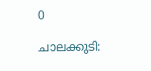0

ചാലക്കുടി: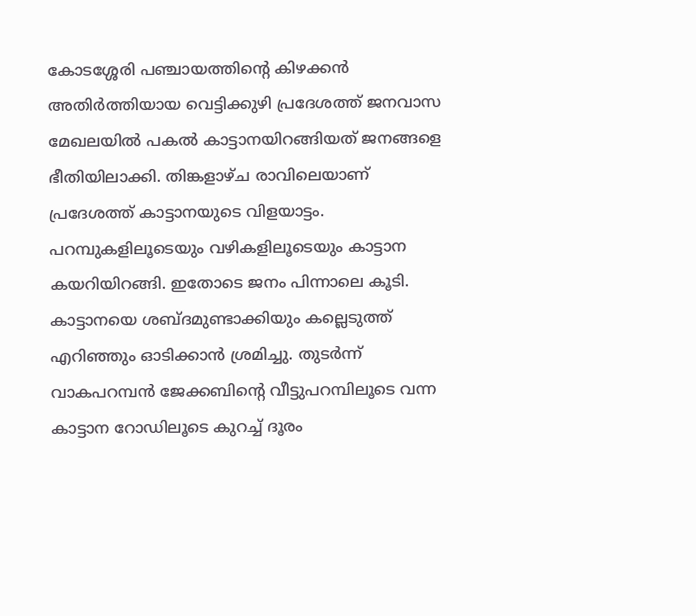കോടശ്ശേരി പഞ്ചായത്തിന്റെ കിഴക്കൻ അതിർത്തിയായ വെട്ടിക്കുഴി പ്രദേശത്ത് ജനവാസ മേഖലയിൽ പകൽ കാട്ടാനയിറങ്ങിയത് ജനങ്ങളെ ഭീതിയിലാക്കി. തിങ്കളാഴ്ച രാവിലെയാണ് പ്രദേശത്ത് കാട്ടാനയുടെ വിളയാട്ടം. പറമ്പുകളിലൂടെയും വഴികളിലൂടെയും കാട്ടാന കയറിയിറങ്ങി. ഇതോടെ ജനം പിന്നാലെ കൂടി. കാട്ടാനയെ ശബ്ദമുണ്ടാക്കിയും കല്ലെടുത്ത് എറിഞ്ഞും ഓടിക്കാൻ ശ്രമിച്ചു. തുടർന്ന് വാകപറമ്പൻ ജേക്കബിന്റെ വീട്ടുപറമ്പിലൂടെ വന്ന കാട്ടാന റോഡിലൂടെ കുറച്ച് ദൂരം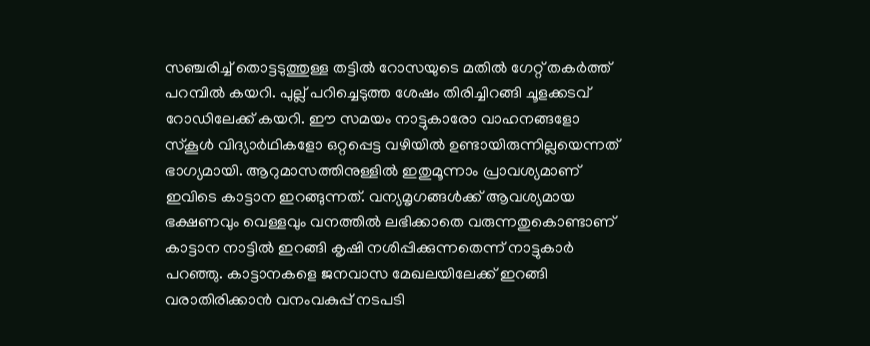സഞ്ചരിച്ച് തൊട്ടടുത്തുള്ള തട്ടിൽ റോസയുടെ മതിൽ ഗേറ്റ് തകർത്ത് പറമ്പിൽ കയറി. പുല്ല് പറിച്ചെടുത്ത ശേഷം തിരിച്ചിറങ്ങി ചൂളക്കടവ് റോഡിലേക്ക് കയറി. ഈ സമയം നാട്ടുകാരോ വാഹനങ്ങളോ സ്കൂൾ വിദ്യാർഥികളോ ഒറ്റപ്പെട്ട വഴിയിൽ ഉണ്ടായിരുന്നില്ലയെന്നത് ഭാഗ്യമായി. ആറുമാസത്തിനുള്ളിൽ ഇതുമൂന്നാം പ്രാവശ്യമാണ് ഇവിടെ കാട്ടാന ഇറങ്ങുന്നത്. വന്യമൃഗങ്ങൾക്ക് ആവശ്യമായ ഭക്ഷണവും വെള്ളവും വനത്തിൽ ലഭിക്കാതെ വരുന്നതുകൊണ്ടാണ് കാട്ടാന നാട്ടിൽ ഇറങ്ങി കൃഷി നശിപ്പിക്കുന്നതെന്ന് നാട്ടുകാർ പറഞ്ഞു. കാട്ടാനകളെ ജനവാസ മേഖലയിലേക്ക് ഇറങ്ങി വരാതിരിക്കാൻ വനംവകുപ്പ് നടപടി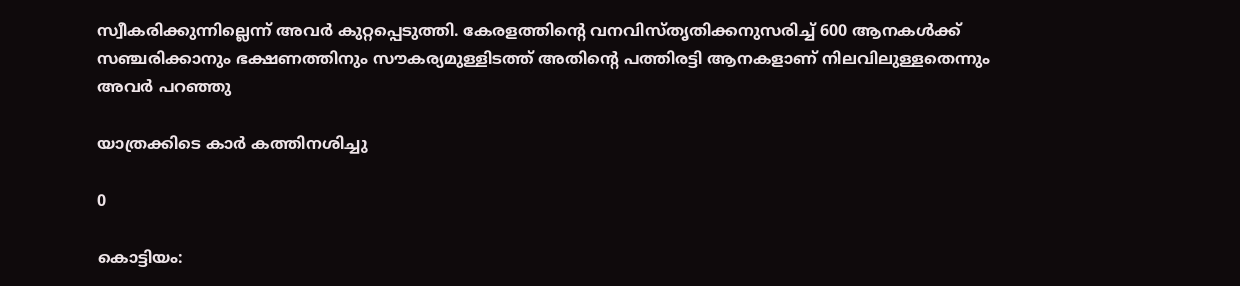സ്വീകരിക്കുന്നില്ലെന്ന് അവർ കുറ്റപ്പെടുത്തി. കേരളത്തിന്റെ വനവിസ്തൃതിക്കനുസരിച്ച് 600 ആനകൾക്ക് സഞ്ചരിക്കാനും ഭക്ഷണത്തിനും സൗകര്യമുള്ളിടത്ത് അതിന്റെ പത്തിരട്ടി ആനകളാണ് നിലവിലുള്ളതെന്നും അവർ പറഞ്ഞു

യാത്രക്കിടെ കാർ കത്തിനശിച്ചു

0

കൊട്ടിയം: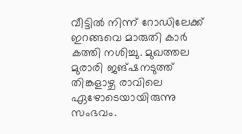വീട്ടിൽ നിന്ന് റോഡിലേക്ക് ഇറങ്ങവെ മാരുതി കാർ കത്തി നശിച്ചു. മുഖത്തല മുരാരി ജങ്ഷനടുത്ത് തിങ്കളാഴ്ച രാവിലെ ഏഴോടെയായിരുന്നു സംഭവം.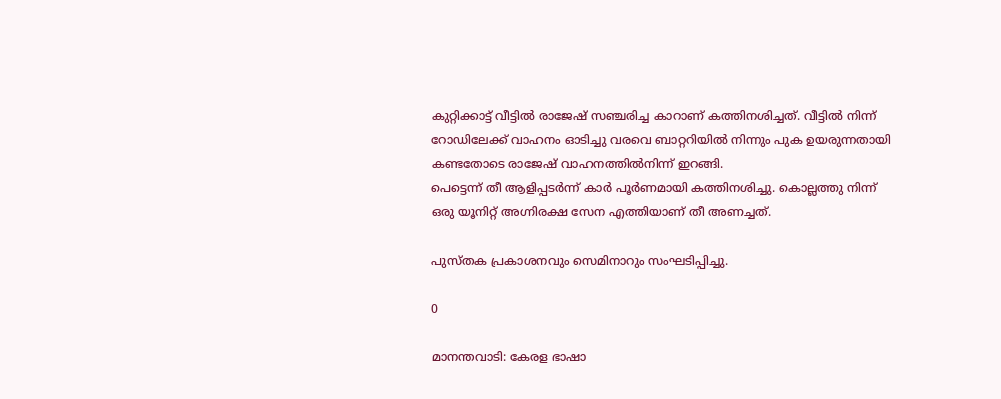കുറ്റിക്കാട്ട് വീട്ടിൽ രാജേഷ് സഞ്ചരിച്ച കാറാണ് കത്തിനശിച്ചത്. വീട്ടിൽ നിന്ന് റോഡിലേക്ക് വാഹനം ഓടിച്ചു വരവെ ബാറ്ററിയിൽ നിന്നും പുക ഉയരുന്നതായി കണ്ടതോടെ രാജേഷ് വാഹനത്തിൽനിന്ന് ഇറങ്ങി.
പെട്ടെന്ന് തീ ആളിപ്പടർന്ന് കാർ പൂർണമായി കത്തിനശിച്ചു. കൊല്ലത്തു നിന്ന് ഒരു യൂനിറ്റ് അഗ്നിരക്ഷ സേന എത്തിയാണ് തീ അണച്ചത്.

പുസ്തക പ്രകാശനവും സെമിനാറും സംഘടിപ്പിച്ചു.

0

മാനന്തവാടി: കേരള ഭാഷാ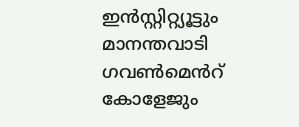ഇൻസ്റ്റിറ്റ്യൂട്ടും മാനന്തവാടി ഗവൺമെൻറ് കോളേജും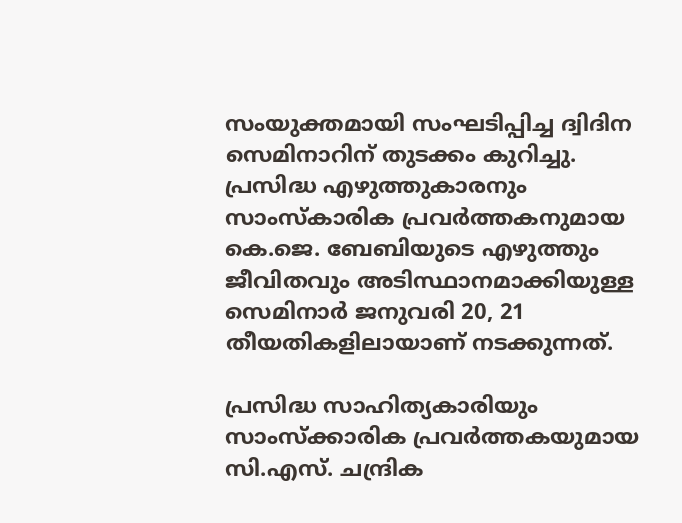സംയുക്തമായി സംഘടിപ്പിച്ച ദ്വിദിന സെമിനാറിന് തുടക്കം കുറിച്ചു. പ്രസിദ്ധ എഴുത്തുകാരനും സാംസ്കാരിക പ്രവർത്തകനുമായ കെ.ജെ. ബേബിയുടെ എഴുത്തും ജീവിതവും അടിസ്ഥാനമാക്കിയുള്ള സെമിനാർ ജനുവരി 20, 21 തീയതികളിലായാണ് നടക്കുന്നത്.

പ്രസിദ്ധ സാഹിത്യകാരിയും സാംസ്ക്കാരിക പ്രവർത്തകയുമായ സി.എസ്. ചന്ദ്രിക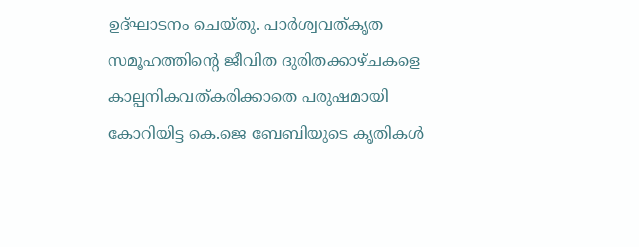ഉദ്ഘാടനം ചെയ്തു. പാർശ്വവത്കൃത സമൂഹത്തിന്റെ ജീവിത ദുരിതക്കാഴ്ചകളെ കാല്പനികവത്കരിക്കാതെ പരുഷമായി കോറിയിട്ട കെ.ജെ ബേബിയുടെ കൃതികൾ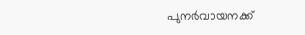പുനർവായനക്ക്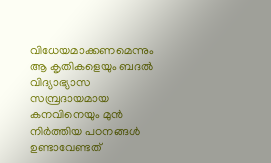വിധേയമാക്കണമെന്നും ആ കൃതികളെയും ബദൽ വിദ്യാഭ്യാസ സമ്പ്രദായമായ കനവിനെയും മുൻ നിർത്തിയ പഠനങ്ങൾ ഉണ്ടാവേണ്ടത്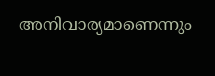അനിവാര്യമാണെന്നും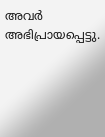അവർ അഭിപ്രായപ്പെട്ടു.